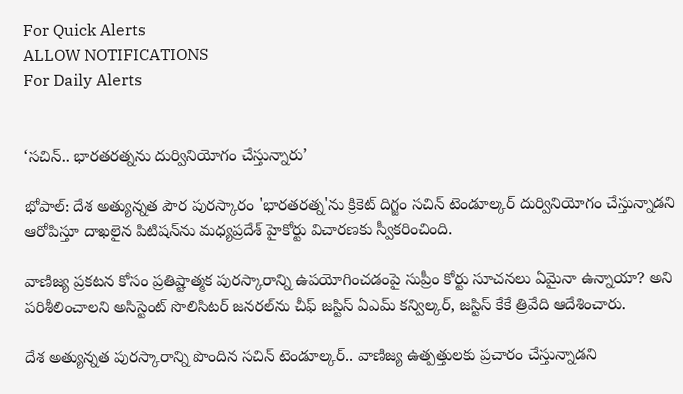For Quick Alerts
ALLOW NOTIFICATIONS
For Daily Alerts


‘సచిన్.. భారతరత్నను దుర్వినియోగం చేస్తున్నారు’

భోపాల్‌: దేశ అత్యున్నత పౌర పురస్కారం 'భారతరత్న'ను క్రికెట్ దిగ్జం సచిన్‌ టెండూల్కర్‌ దుర్వినియోగం చేస్తున్నాడని ఆరోపిస్తూ దాఖలైన పిటిషన్‌ను మధ్యప్రదేశ్‌ హైకోర్టు విచారణకు స్వీకరించింది.

వాణిజ్య ప్రకటన కోసం ప్రతిష్టాత్మక పురస్కారాన్ని ఉపయోగించడంపై సుప్రీం కోర్టు సూచనలు ఏమైనా ఉన్నాయా? అని పరిశీలించాలని అసిస్టెంట్‌ సొలిసిటర్‌ జనరల్‌ను చీఫ్‌ జస్టిస్‌ ఏఎమ్‌ కన్విల్కర్‌, జస్టిస్‌ కేకే త్రివేది ఆదేశించారు.

దేశ అత్యున్నత పురస్కారాన్ని పొందిన సచిన్ టెండూల్కర్‌.. వాణిజ్య ఉత్పత్తులకు ప్రచారం చేస్తున్నాడని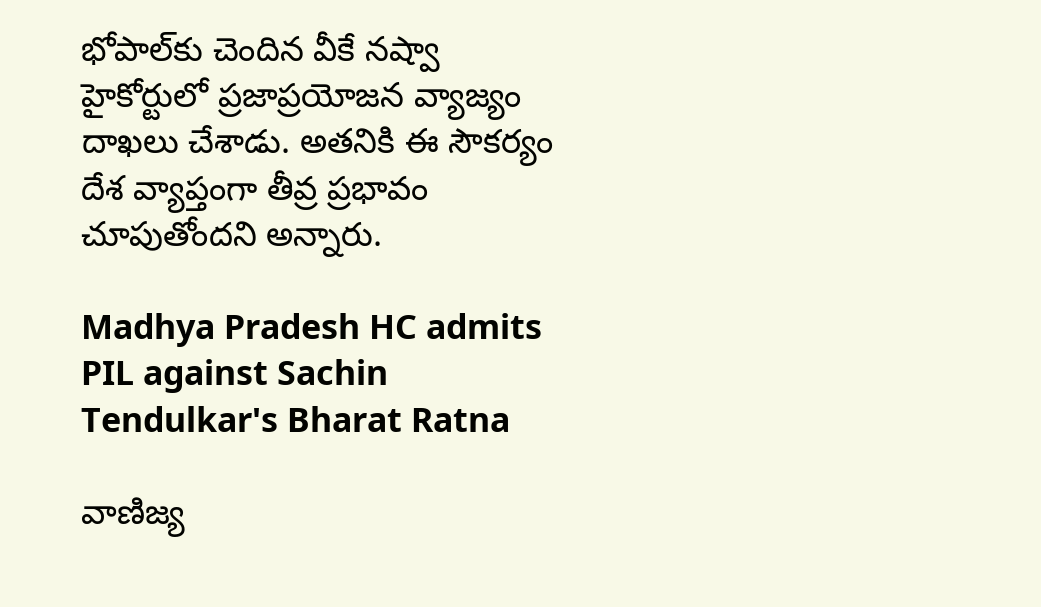భోపాల్‌కు చెందిన వీకే నష్వా హైకోర్టులో ప్రజాప్రయోజన వ్యాజ్యం దాఖలు చేశాడు. అతనికి ఈ సౌకర్యం దేశ వ్యాప్తంగా తీవ్ర ప్రభావం చూపుతోందని అన్నారు.

Madhya Pradesh HC admits PIL against Sachin Tendulkar's Bharat Ratna

వాణిజ్య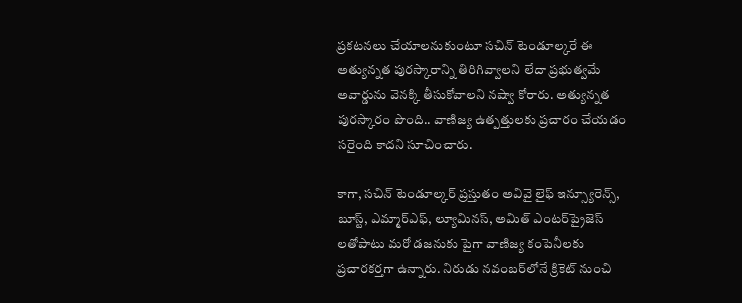ప్రకటనలు చేయాలనుకుంటూ సచిన్ టెండూల్కరే ఈ అత్యున్నత పురస్కారాన్ని తిరిగివ్వాలని లేదా ప్రభుత్వమే అవార్డును వెనక్కి తీసుకోవాలని నష్వా కోరారు. అత్యున్నత పురస్కారం పొంది.. వాణిజ్య ఉత్పత్తులకు ప్రచారం చేయడం సరైంది కాదని సూచించారు.

కాగా, సచిన్ టెండూల్కర్ ప్రస్తుతం అవివై లైఫ్ ఇన్స్యూరెన్స్, బూస్ట్, ఎమ్మార్ఎఫ్, ల్యూమినస్, అమిత్ ఎంటర్‌ప్రైజెస్ లతోపాటు మరో డజనుకు పైగా వాణిజ్య కంపెనీలకు ప్రచారకర్తగా ఉన్నారు. నిరుడు నవంబర్‌లోనే క్రికెట్ నుంచి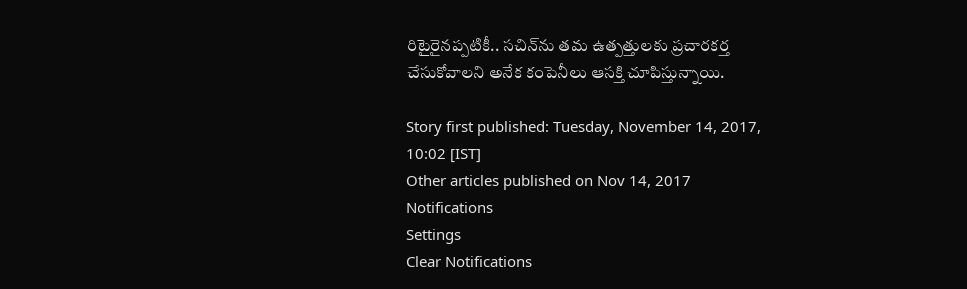రిటైరైనప్పటికీ.. సచిన్‌ను తమ ఉత్పత్తులకు ప్రచారకర్త చేసుకోవాలని అనేక కంపెనీలు ఆసక్తి చూపిస్తున్నాయి.

Story first published: Tuesday, November 14, 2017, 10:02 [IST]
Other articles published on Nov 14, 2017
Notifications
Settings
Clear Notifications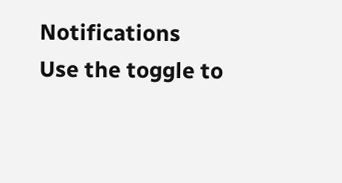Notifications
Use the toggle to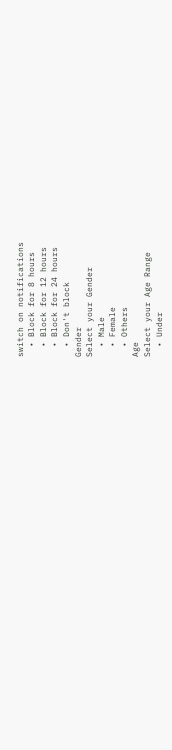switch on notifications
  • Block for 8 hours
  • Block for 12 hours
  • Block for 24 hours
  • Don't block
Gender
Select your Gender
  • Male
  • Female
  • Others
Age
Select your Age Range
  • Under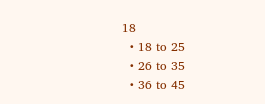18
  • 18 to 25
  • 26 to 35
  • 36 to 45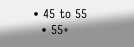• 45 to 55
  • 55+